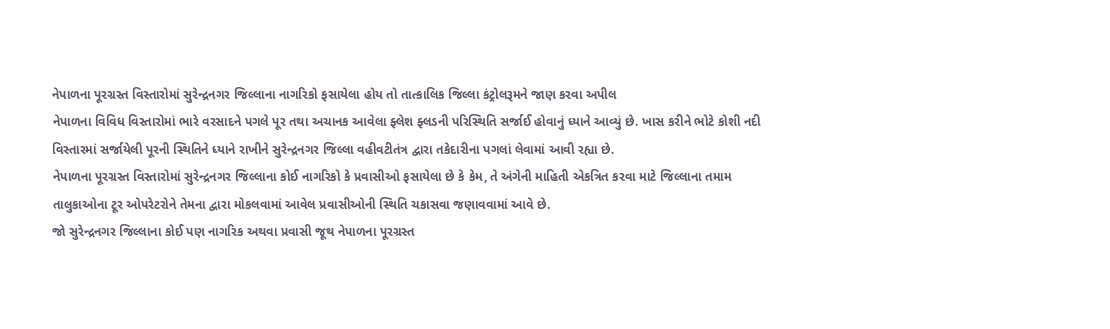નેપાળના પૂરગ્રસ્ત વિસ્તારોમાં સુરેન્દ્રનગર જિલ્લાના નાગરિકો ફસાયેલા હોય તો તાત્કાલિક જિલ્લા કંટ્રોલરૂમને જાણ કરવા અપીલ
નેપાળના વિવિધ વિસ્તારોમાં ભારે વરસાદને પગલે પૂર તથા અચાનક આવેલા ફ્લેશ ફ્લડની પરિસ્થિતિ સર્જાઈ હોવાનું ધ્યાને આવ્યું છે. ખાસ કરીને ભોટે કોશી નદી વિસ્તારમાં સર્જાયેલી પૂરની સ્થિતિને ધ્યાને રાખીને સુરેન્દ્રનગર જિલ્લા વહીવટીતંત્ર દ્વારા તકેદારીના પગલાં લેવામાં આવી રહ્યા છે.
નેપાળના પૂરગ્રસ્ત વિસ્તારોમાં સુરેન્દ્રનગર જિલ્લાના કોઈ નાગરિકો કે પ્રવાસીઓ ફસાયેલા છે કે કેમ, તે અંગેની માહિતી એકત્રિત કરવા માટે જિલ્લાના તમામ તાલુકાઓના ટૂર ઓપરેટરોને તેમના દ્વારા મોકલવામાં આવેલ પ્રવાસીઓની સ્થિતિ ચકાસવા જણાવવામાં આવે છે.
જો સુરેન્દ્રનગર જિલ્લાના કોઈ પણ નાગરિક અથવા પ્રવાસી જૂથ નેપાળના પૂરગ્રસ્ત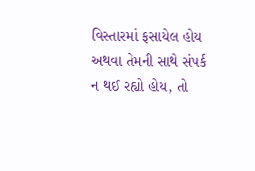વિસ્તારમાં ફસાયેલ હોય અથવા તેમની સાથે સંપર્ક ન થઈ રહ્યો હોય, તો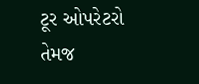ટૂર ઓપરેટરો તેમજ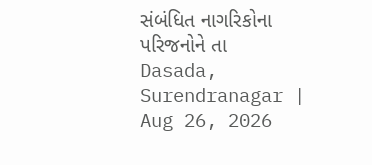સંબંધિત નાગરિકોના પરિજનોને તા
Dasada, Surendranagar | Aug 26, 2026